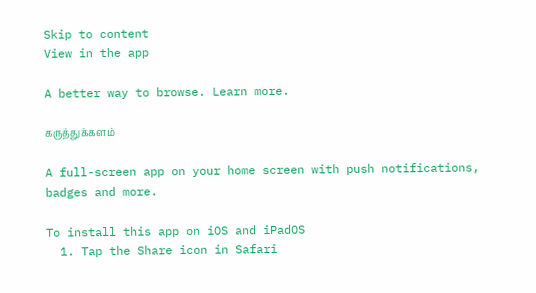Skip to content
View in the app

A better way to browse. Learn more.

கருத்துக்களம்

A full-screen app on your home screen with push notifications, badges and more.

To install this app on iOS and iPadOS
  1. Tap the Share icon in Safari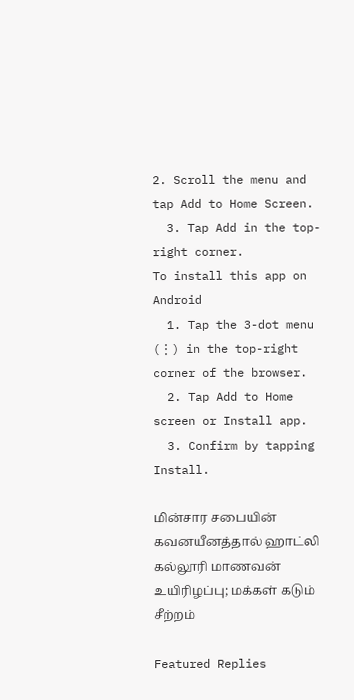2. Scroll the menu and tap Add to Home Screen.
  3. Tap Add in the top-right corner.
To install this app on Android
  1. Tap the 3-dot menu (⋮) in the top-right corner of the browser.
  2. Tap Add to Home screen or Install app.
  3. Confirm by tapping Install.

மின்சார சபையின் கவனயீனத்தால் ஹாட்லி கல்லூரி மாணவன் உயிரிழப்பு; மக்கள் கடும் சீற்றம்

Featured Replies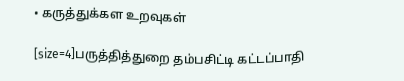• கருத்துக்கள உறவுகள்

[size=4]பருத்தித்துறை தம்பசிட்டி கட்டப்பாதி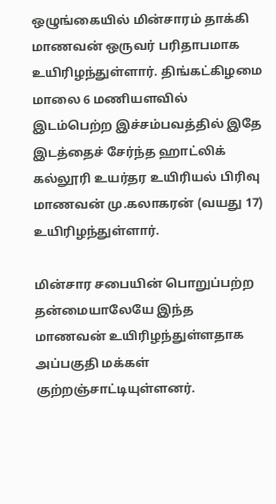ஒழுங்கையில் மின்சாரம் தாக்கி மாணவன் ஒருவர் பரிதாபமாக உயிரிழந்துள்ளார். திங்கட்கிழமை மாலை 6 மணியளவில் இடம்பெற்ற இச்சம்பவத்தில் இதே இடத்தைச் சேர்ந்த ஹாட்லிக் கல்லூரி உயர்தர உயிரியல் பிரிவு மாணவன் மு.கலாகரன் (வயது 17) உயிரிழந்துள்ளார்.

மின்சார சபையின் பொறுப்பற்ற தன்மையாலேயே இந்த மாணவன் உயிரிழந்துள்ளதாக அப்பகுதி மக்கள் குற்றஞ்சாட்டியுள்ளனர்.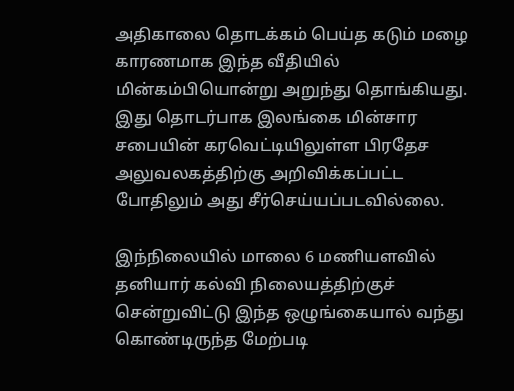அதிகாலை தொடக்கம் பெய்த கடும் மழை காரணமாக இந்த வீதியில் மின்கம்பியொன்று அறுந்து தொங்கியது. இது தொடர்பாக இலங்கை மின்சார சபையின் கரவெட்டியிலுள்ள பிரதேச அலுவலகத்திற்கு அறிவிக்கப்பட்ட போதிலும் அது சீர்செய்யப்படவில்லை.

இந்நிலையில் மாலை 6 மணியளவில் தனியார் கல்வி நிலையத்திற்குச் சென்றுவிட்டு இந்த ஒழுங்கையால் வந்து கொண்டிருந்த மேற்படி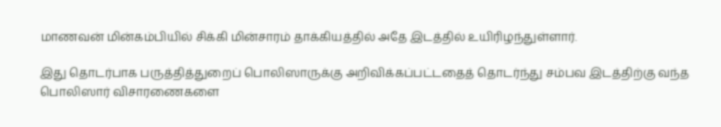மாணவன் மின்கம்பியில் சிக்கி மின்சாரம் தாக்கியத்தில் அதே இடத்தில் உயிரிழந்துள்ளார்.

இது தொடர்பாக பருத்தித்துறைப் பொலிஸாருக்கு அறிவிக்கப்பட்டதைத் தொடர்ந்து சம்பவ இடத்திற்கு வந்த பொலிஸார் விசாரணைகளை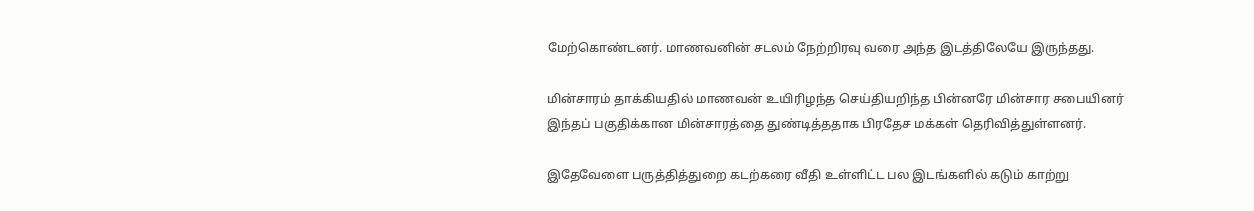மேற்கொண்டனர். மாணவனின் சடலம் நேற்றிரவு வரை அந்த இடத்திலேயே இருந்தது.

மின்சாரம் தாக்கியதில் மாணவன் உயிரிழந்த செய்தியறிந்த பின்னரே மின்சார சபையினர் இந்தப் பகுதிக்கான மின்சாரத்தை துண்டித்ததாக பிரதேச மக்கள் தெரிவித்துள்ளனர்.

இதேவேளை பருத்தித்துறை கடற்கரை வீதி உள்ளிட்ட பல இடங்களில் கடும் காற்று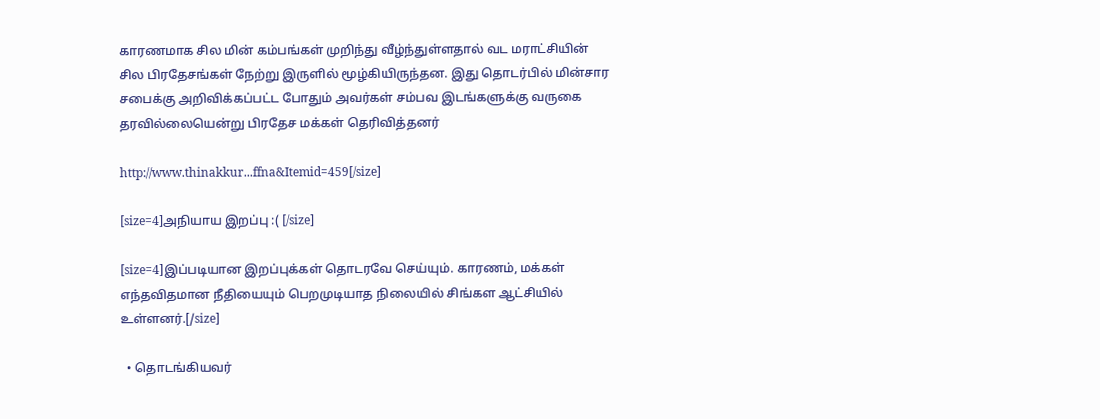காரணமாக சில மின் கம்பங்கள் முறிந்து வீழ்ந்துள்ளதால் வட மராட்சியின் சில பிரதேசங்கள் நேற்று இருளில் மூழ்கியிருந்தன. இது தொடர்பில் மின்சார சபைக்கு அறிவிக்கப்பட்ட போதும் அவர்கள் சம்பவ இடங்களுக்கு வருகை தரவில்லையென்று பிரதேச மக்கள் தெரிவித்தனர்

http://www.thinakkur...ffna&Itemid=459[/size]

[size=4]அநியாய இறப்பு :( [/size]

[size=4]இப்படியான இறப்புக்கள் தொடரவே செய்யும். காரணம், மக்கள் எந்தவிதமான நீதியையும் பெறமுடியாத நிலையில் சிங்கள ஆட்சியில் உள்ளனர்.[/size]

  • தொடங்கியவர்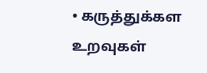• கருத்துக்கள உறவுகள்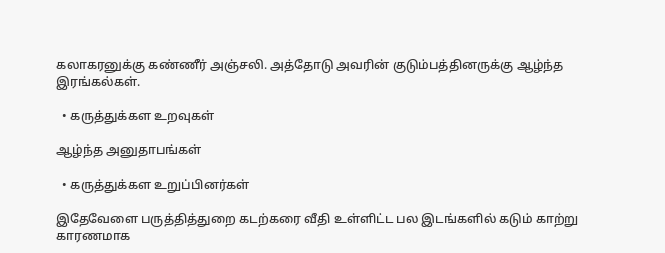கலாகரனுக்கு கண்ணீர் அஞ்சலி. அத்தோடு அவரின் குடும்பத்தினருக்கு ஆழ்ந்த இரங்கல்கள்.

  • கருத்துக்கள உறவுகள்

ஆழ்ந்த அனுதாபங்கள்

  • கருத்துக்கள உறுப்பினர்கள்

இதேவேளை பருத்தித்துறை கடற்கரை வீதி உள்ளிட்ட பல இடங்களில் கடும் காற்று காரணமாக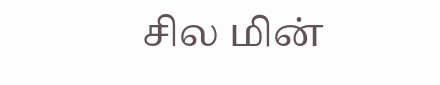சில மின்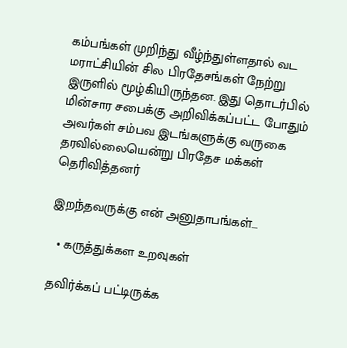கம்பங்கள் முறிந்து வீழ்ந்துள்ளதால் வட மராட்சியின் சில பிரதேசங்கள் நேற்று இருளில் மூழ்கியிருந்தன. இது தொடர்பில் மின்சார சபைக்கு அறிவிக்கப்பட்ட போதும் அவர்கள் சம்பவ இடங்களுக்கு வருகை தரவில்லையென்று பிரதேச மக்கள் தெரிவித்தனர்

இறந்தவருக்கு என் அனுதாபங்கள்...

  • கருத்துக்கள உறவுகள்

தவிர்க்கப் பட்டிருக்க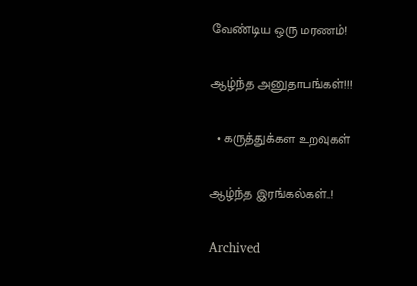வேண்டிய ஒரு மரணம்!

ஆழ்ந்த அனுதாபங்கள்!!!

  • கருத்துக்கள உறவுகள்

ஆழ்ந்த இரங்கல்கள்..!

Archived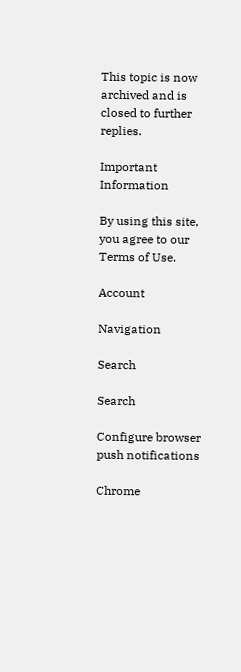This topic is now archived and is closed to further replies.

Important Information

By using this site, you agree to our Terms of Use.

Account

Navigation

Search

Search

Configure browser push notifications

Chrome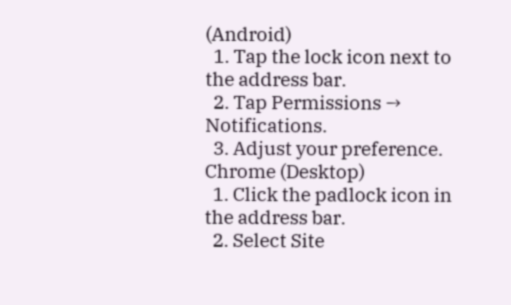(Android)
  1. Tap the lock icon next to the address bar.
  2. Tap Permissions → Notifications.
  3. Adjust your preference.
Chrome (Desktop)
  1. Click the padlock icon in the address bar.
  2. Select Site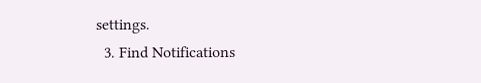settings.
  3. Find Notifications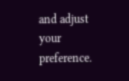and adjust your preference.